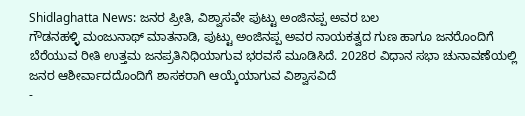Shidlaghatta News: ಜನರ ಪ್ರೀತಿ, ವಿಶ್ವಾಸವೇ ಪುಟ್ಟು ಅಂಜಿನಪ್ಪ ಅವರ ಬಲ
ಗೌಡನಹಳ್ಳಿ ಮಂಜುನಾಥ್ ಮಾತನಾಡಿ, ಪುಟ್ಟು ಅಂಜಿನಪ್ಪ ಅವರ ನಾಯಕತ್ವದ ಗುಣ ಹಾಗೂ ಜನರೊಂದಿಗೆ ಬೆರೆಯುವ ರೀತಿ ಉತ್ತಮ ಜನಪ್ರತಿನಿಧಿಯಾಗುವ ಭರವಸೆ ಮೂಡಿಸಿದೆ. 2028ರ ವಿಧಾನ ಸಭಾ ಚುನಾವಣೆಯಲ್ಲಿ ಜನರ ಆಶೀರ್ವಾದದೊಂದಿಗೆ ಶಾಸಕರಾಗಿ ಆಯ್ಕೆಯಾಗುವ ವಿಶ್ವಾಸವಿದೆ
-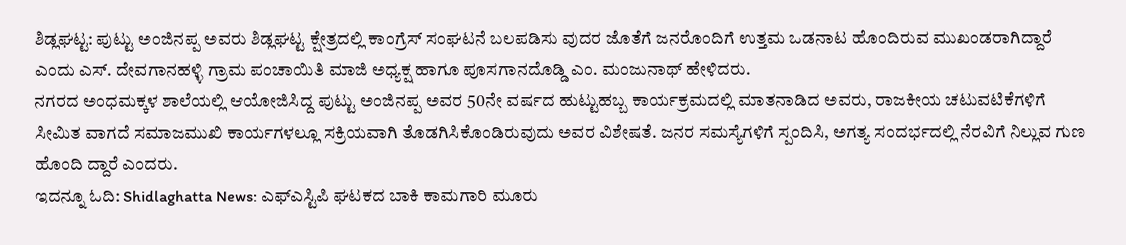ಶಿಡ್ಲಘಟ್ಟ: ಪುಟ್ಟು ಅಂಜಿನಪ್ಪ ಅವರು ಶಿಡ್ಲಘಟ್ಟ ಕ್ಷೇತ್ರದಲ್ಲಿ ಕಾಂಗ್ರೆಸ್ ಸಂಘಟನೆ ಬಲಪಡಿಸು ವುದರ ಜೊತೆಗೆ ಜನರೊಂದಿಗೆ ಉತ್ತಮ ಒಡನಾಟ ಹೊಂದಿರುವ ಮುಖಂಡರಾಗಿದ್ದಾರೆ ಎಂದು ಎಸ್. ದೇವಗಾನಹಳ್ಳಿ ಗ್ರಾಮ ಪಂಚಾಯಿತಿ ಮಾಜಿ ಅಧ್ಯಕ್ಷ ಹಾಗೂ ಪೂಸಗಾನದೊಡ್ಡಿ ಎಂ. ಮಂಜುನಾಥ್ ಹೇಳಿದರು.
ನಗರದ ಅಂಧಮಕ್ಕಳ ಶಾಲೆಯಲ್ಲಿ ಆಯೋಜಿಸಿದ್ದ ಪುಟ್ಟು ಅಂಜಿನಪ್ಪ ಅವರ 50ನೇ ವರ್ಷದ ಹುಟ್ಟುಹಬ್ಬ ಕಾರ್ಯಕ್ರಮದಲ್ಲಿ ಮಾತನಾಡಿದ ಅವರು, ರಾಜಕೀಯ ಚಟುವಟಿಕೆಗಳಿಗೆ ಸೀಮಿತ ವಾಗದೆ ಸಮಾಜಮುಖಿ ಕಾರ್ಯಗಳಲ್ಲೂ ಸಕ್ರಿಯವಾಗಿ ತೊಡಗಿಸಿಕೊಂಡಿರುವುದು ಅವರ ವಿಶೇಷತೆ. ಜನರ ಸಮಸ್ಯೆಗಳಿಗೆ ಸ್ಪಂದಿಸಿ, ಅಗತ್ಯ ಸಂದರ್ಭದಲ್ಲಿ ನೆರವಿಗೆ ನಿಲ್ಲುವ ಗುಣ ಹೊಂದಿ ದ್ದಾರೆ ಎಂದರು.
ಇದನ್ನೂ ಓದಿ: Shidlaghatta News: ಎಫ್ಎಸ್ಟಿಪಿ ಘಟಕದ ಬಾಕಿ ಕಾಮಗಾರಿ ಮೂರು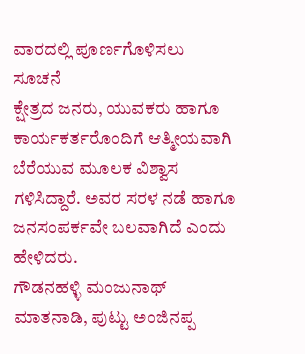ವಾರದಲ್ಲಿ ಪೂರ್ಣಗೊಳಿಸಲು ಸೂಚನೆ
ಕ್ಷೇತ್ರದ ಜನರು, ಯುವಕರು ಹಾಗೂ ಕಾರ್ಯಕರ್ತರೊಂದಿಗೆ ಆತ್ಮೀಯವಾಗಿ ಬೆರೆಯುವ ಮೂಲಕ ವಿಶ್ವಾಸ ಗಳಿಸಿದ್ದಾರೆ. ಅವರ ಸರಳ ನಡೆ ಹಾಗೂ ಜನಸಂಪರ್ಕವೇ ಬಲವಾಗಿದೆ ಎಂದು ಹೇಳಿದರು.
ಗೌಡನಹಳ್ಳಿ ಮಂಜುನಾಥ್ ಮಾತನಾಡಿ, ಪುಟ್ಟು ಅಂಜಿನಪ್ಪ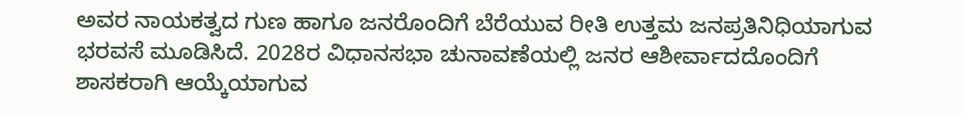ಅವರ ನಾಯಕತ್ವದ ಗುಣ ಹಾಗೂ ಜನರೊಂದಿಗೆ ಬೆರೆಯುವ ರೀತಿ ಉತ್ತಮ ಜನಪ್ರತಿನಿಧಿಯಾಗುವ ಭರವಸೆ ಮೂಡಿಸಿದೆ. 2028ರ ವಿಧಾನಸಭಾ ಚುನಾವಣೆಯಲ್ಲಿ ಜನರ ಆಶೀರ್ವಾದದೊಂದಿಗೆ ಶಾಸಕರಾಗಿ ಆಯ್ಕೆಯಾಗುವ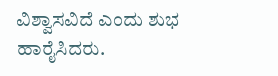ವಿಶ್ವಾಸವಿದೆ ಎಂದು ಶುಭ ಹಾರೈಸಿದರು.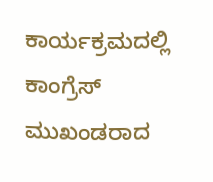ಕಾರ್ಯಕ್ರಮದಲ್ಲಿ ಕಾಂಗ್ರೆಸ್ ಮುಖಂಡರಾದ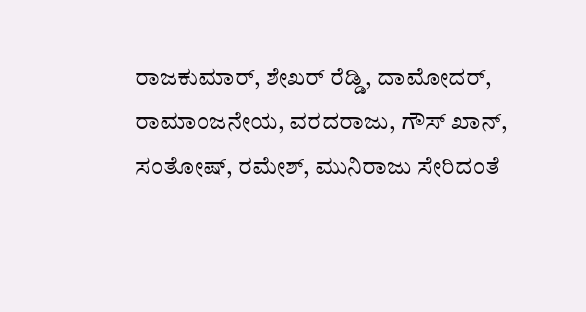ರಾಜಕುಮಾರ್, ಶೇಖರ್ ರೆಡ್ಡಿ, ದಾಮೋದರ್, ರಾಮಾಂಜನೇಯ, ವರದರಾಜು, ಗೌಸ್ ಖಾನ್, ಸಂತೋಷ್, ರಮೇಶ್, ಮುನಿರಾಜು ಸೇರಿದಂತೆ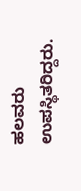ಹಲವರು ಉಪಸ್ಥಿತರಿದ್ದರು.